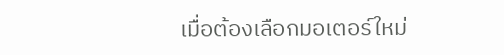เมื่อต้องเลือกมอเตอร์ใหม่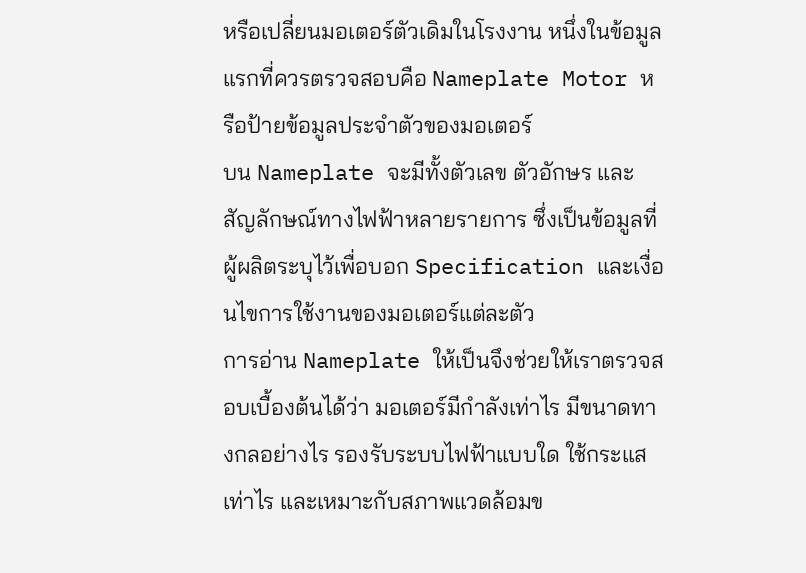หรือเปลี่ยนมอเตอร์ตัวเดิมในโรงงาน หนึ่งในข้อมูลแรกที่ควรตรวจสอบคือ Nameplate Motor หรือป้ายข้อมูลประจำตัวของมอเตอร์
บน Nameplate จะมีทั้งตัวเลข ตัวอักษร และสัญลักษณ์ทางไฟฟ้าหลายรายการ ซึ่งเป็นข้อมูลที่ผู้ผลิตระบุไว้เพื่อบอก Specification และเงื่อนไขการใช้งานของมอเตอร์แต่ละตัว
การอ่าน Nameplate ให้เป็นจึงช่วยให้เราตรวจสอบเบื้องต้นได้ว่า มอเตอร์มีกำลังเท่าไร มีขนาดทางกลอย่างไร รองรับระบบไฟฟ้าแบบใด ใช้กระแสเท่าไร และเหมาะกับสภาพแวดล้อมข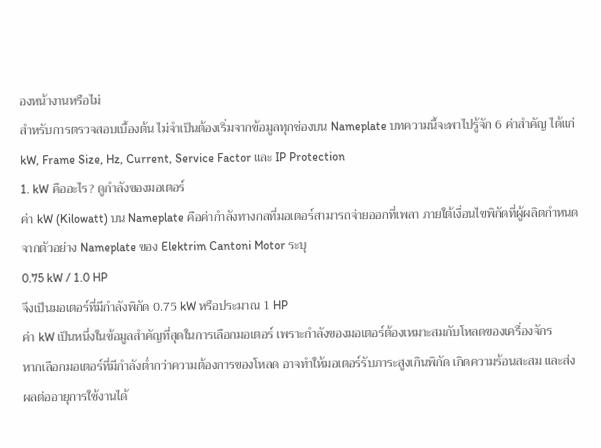องหน้างานหรือไม่
สำหรับการตรวจสอบเบื้องต้น ไม่จำเป็นต้องเริ่มจากข้อมูลทุกช่องบน Nameplate บทความนี้จะพาไปรู้จัก 6 ค่าสำคัญ ได้แก่ kW, Frame Size, Hz, Current, Service Factor และ IP Protection
1. kW คืออะไร? ดูกำลังของมอเตอร์
ค่า kW (Kilowatt) บน Nameplate คือค่ากำลังทางกลที่มอเตอร์สามารถจ่ายออกที่เพลา ภายใต้เงื่อนไขพิกัดที่ผู้ผลิตกำหนด
จากตัวอย่าง Nameplate ของ Elektrim Cantoni Motor ระบุ
0.75 kW / 1.0 HP
จึงเป็นมอเตอร์ที่มีกำลังพิกัด 0.75 kW หรือประมาณ 1 HP
ค่า kW เป็นหนึ่งในข้อมูลสำคัญที่สุดในการเลือกมอเตอร์ เพราะกำลังของมอเตอร์ต้องเหมาะสมกับโหลดของเครื่องจักร
หากเลือกมอเตอร์ที่มีกำลังต่ำกว่าความต้องการของโหลด อาจทำให้มอเตอร์รับภาระสูงเกินพิกัด เกิดความร้อนสะสม และส่งผลต่ออายุการใช้งานได้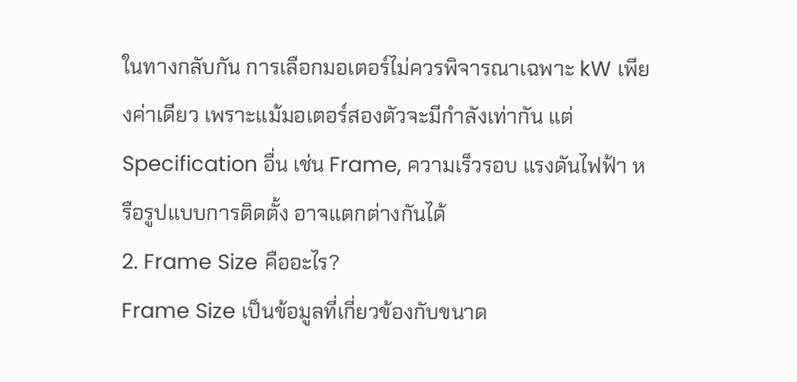ในทางกลับกัน การเลือกมอเตอร์ไม่ควรพิจารณาเฉพาะ kW เพียงค่าเดียว เพราะแม้มอเตอร์สองตัวจะมีกำลังเท่ากัน แต่ Specification อื่น เช่น Frame, ความเร็วรอบ แรงดันไฟฟ้า หรือรูปแบบการติดตั้ง อาจแตกต่างกันได้
2. Frame Size คืออะไร?
Frame Size เป็นข้อมูลที่เกี่ยวข้องกับขนาด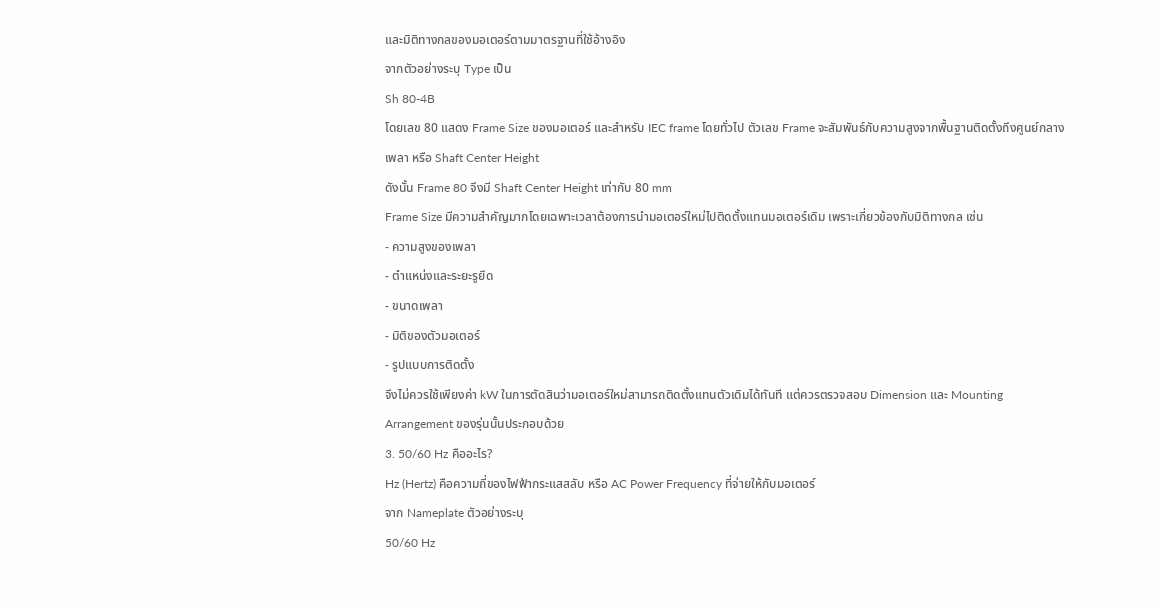และมิติทางกลของมอเตอร์ตามมาตรฐานที่ใช้อ้างอิง
จากตัวอย่างระบุ Type เป็น
Sh 80-4B
โดยเลข 80 แสดง Frame Size ของมอเตอร์ และสำหรับ IEC frame โดยทั่วไป ตัวเลข Frame จะสัมพันธ์กับความสูงจากพื้นฐานติดตั้งถึงศูนย์กลางเพลา หรือ Shaft Center Height
ดังนั้น Frame 80 จึงมี Shaft Center Height เท่ากับ 80 mm
Frame Size มีความสำคัญมากโดยเฉพาะเวลาต้องการนำมอเตอร์ใหม่ไปติดตั้งแทนมอเตอร์เดิม เพราะเกี่ยวข้องกับมิติทางกล เช่น
- ความสูงของเพลา
- ตำแหน่งและระยะรูยึด
- ขนาดเพลา
- มิติของตัวมอเตอร์
- รูปแบบการติดตั้ง
จึงไม่ควรใช้เพียงค่า kW ในการตัดสินว่ามอเตอร์ใหม่สามารถติดตั้งแทนตัวเดิมได้ทันที แต่ควรตรวจสอบ Dimension และ Mounting Arrangement ของรุ่นนั้นประกอบด้วย
3. 50/60 Hz คืออะไร?
Hz (Hertz) คือความถี่ของไฟฟ้ากระแสสลับ หรือ AC Power Frequency ที่จ่ายให้กับมอเตอร์
จาก Nameplate ตัวอย่างระบุ
50/60 Hz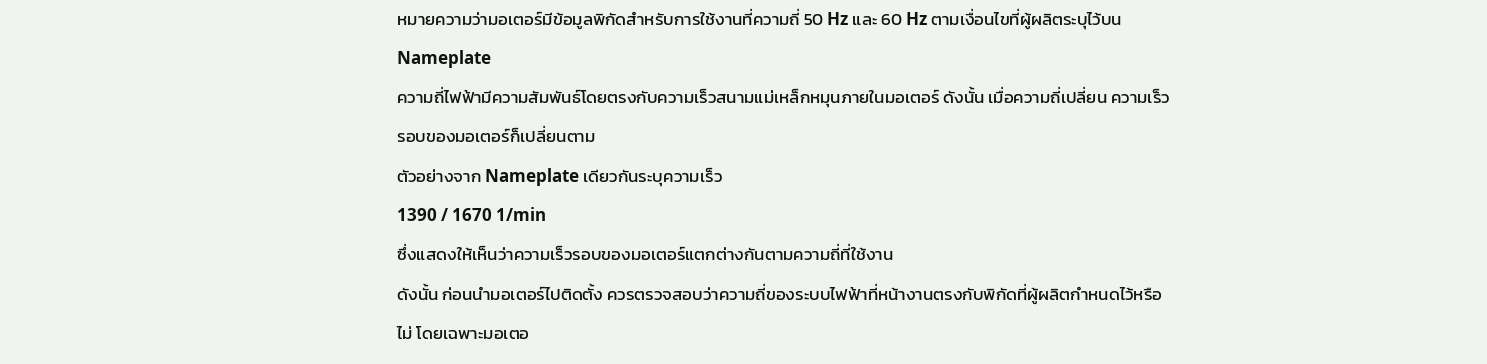หมายความว่ามอเตอร์มีข้อมูลพิกัดสำหรับการใช้งานที่ความถี่ 50 Hz และ 60 Hz ตามเงื่อนไขที่ผู้ผลิตระบุไว้บน Nameplate
ความถี่ไฟฟ้ามีความสัมพันธ์โดยตรงกับความเร็วสนามแม่เหล็กหมุนภายในมอเตอร์ ดังนั้น เมื่อความถี่เปลี่ยน ความเร็วรอบของมอเตอร์ก็เปลี่ยนตาม
ตัวอย่างจาก Nameplate เดียวกันระบุความเร็ว
1390 / 1670 1/min
ซึ่งแสดงให้เห็นว่าความเร็วรอบของมอเตอร์แตกต่างกันตามความถี่ที่ใช้งาน
ดังนั้น ก่อนนำมอเตอร์ไปติดตั้ง ควรตรวจสอบว่าความถี่ของระบบไฟฟ้าที่หน้างานตรงกับพิกัดที่ผู้ผลิตกำหนดไว้หรือไม่ โดยเฉพาะมอเตอ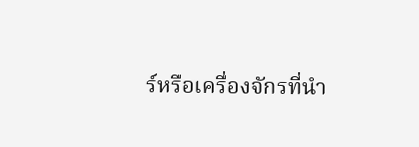ร์หรือเครื่องจักรที่นำ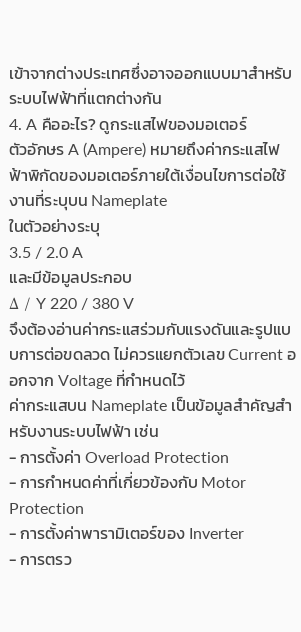เข้าจากต่างประเทศซึ่งอาจออกแบบมาสำหรับระบบไฟฟ้าที่แตกต่างกัน
4. A คืออะไร? ดูกระแสไฟของมอเตอร์
ตัวอักษร A (Ampere) หมายถึงค่ากระแสไฟฟ้าพิกัดของมอเตอร์ภายใต้เงื่อนไขการต่อใช้งานที่ระบุบน Nameplate
ในตัวอย่างระบุ
3.5 / 2.0 A
และมีข้อมูลประกอบ
Δ / Y 220 / 380 V
จึงต้องอ่านค่ากระแสร่วมกับแรงดันและรูปแบบการต่อขดลวด ไม่ควรแยกตัวเลข Current ออกจาก Voltage ที่กำหนดไว้
ค่ากระแสบน Nameplate เป็นข้อมูลสำคัญสำหรับงานระบบไฟฟ้า เช่น
- การตั้งค่า Overload Protection
- การกำหนดค่าที่เกี่ยวข้องกับ Motor Protection
- การตั้งค่าพารามิเตอร์ของ Inverter
- การตรว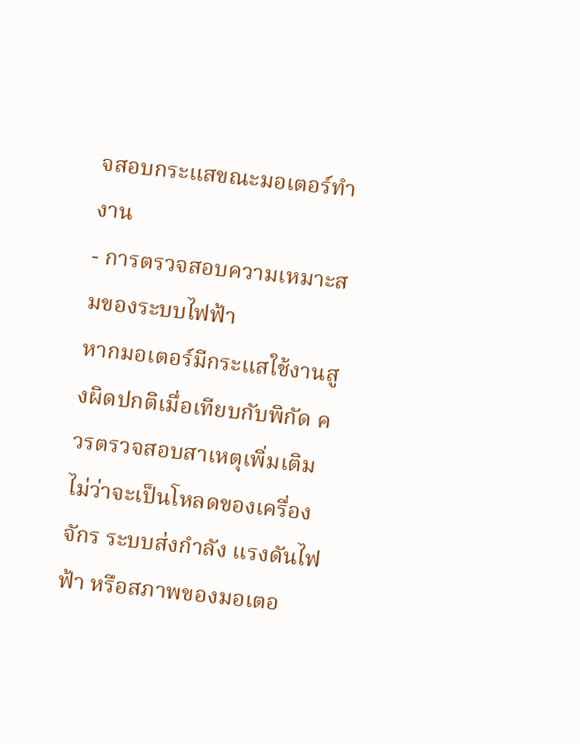จสอบกระแสขณะมอเตอร์ทำงาน
- การตรวจสอบความเหมาะสมของระบบไฟฟ้า
หากมอเตอร์มีกระแสใช้งานสูงผิดปกติเมื่อเทียบกับพิกัด ควรตรวจสอบสาเหตุเพิ่มเติม ไม่ว่าจะเป็นโหลดของเครื่องจักร ระบบส่งกำลัง แรงดันไฟฟ้า หรือสภาพของมอเตอ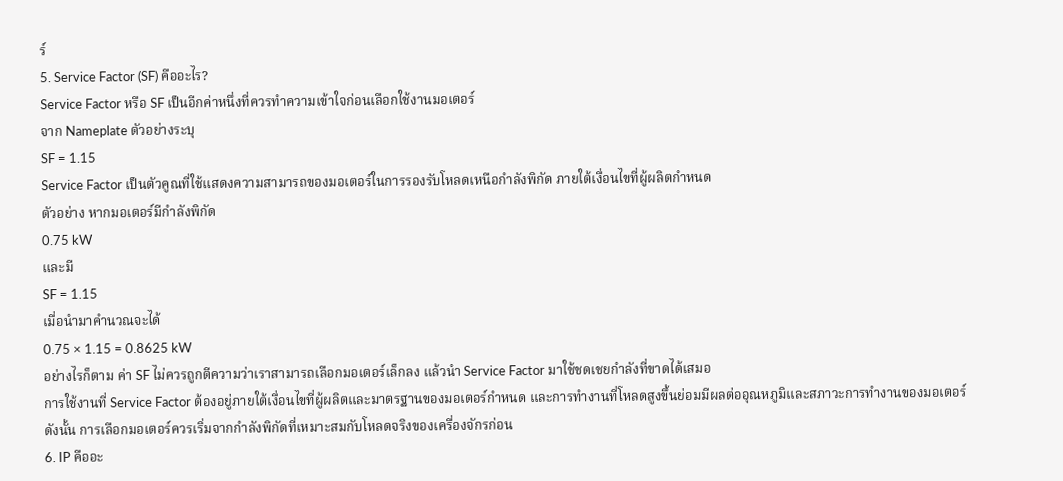ร์
5. Service Factor (SF) คืออะไร?
Service Factor หรือ SF เป็นอีกค่าหนึ่งที่ควรทำความเข้าใจก่อนเลือกใช้งานมอเตอร์
จาก Nameplate ตัวอย่างระบุ
SF = 1.15
Service Factor เป็นตัวคูณที่ใช้แสดงความสามารถของมอเตอร์ในการรองรับโหลดเหนือกำลังพิกัด ภายใต้เงื่อนไขที่ผู้ผลิตกำหนด
ตัวอย่าง หากมอเตอร์มีกำลังพิกัด
0.75 kW
และมี
SF = 1.15
เมื่อนำมาคำนวณจะได้
0.75 × 1.15 = 0.8625 kW
อย่างไรก็ตาม ค่า SF ไม่ควรถูกตีความว่าเราสามารถเลือกมอเตอร์เล็กลง แล้วนำ Service Factor มาใช้ชดเชยกำลังที่ขาดได้เสมอ
การใช้งานที่ Service Factor ต้องอยู่ภายใต้เงื่อนไขที่ผู้ผลิตและมาตรฐานของมอเตอร์กำหนด และการทำงานที่โหลดสูงขึ้นย่อมมีผลต่ออุณหภูมิและสภาวะการทำงานของมอเตอร์
ดังนั้น การเลือกมอเตอร์ควรเริ่มจากกำลังพิกัดที่เหมาะสมกับโหลดจริงของเครื่องจักรก่อน
6. IP คืออะ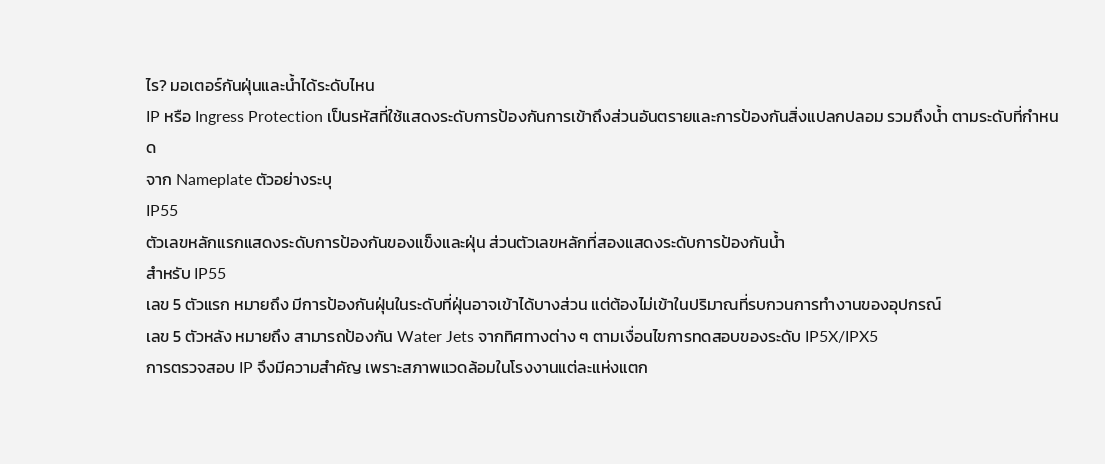ไร? มอเตอร์กันฝุ่นและน้ำได้ระดับไหน
IP หรือ Ingress Protection เป็นรหัสที่ใช้แสดงระดับการป้องกันการเข้าถึงส่วนอันตรายและการป้องกันสิ่งแปลกปลอม รวมถึงน้ำ ตามระดับที่กำหนด
จาก Nameplate ตัวอย่างระบุ
IP55
ตัวเลขหลักแรกแสดงระดับการป้องกันของแข็งและฝุ่น ส่วนตัวเลขหลักที่สองแสดงระดับการป้องกันน้ำ
สำหรับ IP55
เลข 5 ตัวแรก หมายถึง มีการป้องกันฝุ่นในระดับที่ฝุ่นอาจเข้าได้บางส่วน แต่ต้องไม่เข้าในปริมาณที่รบกวนการทำงานของอุปกรณ์
เลข 5 ตัวหลัง หมายถึง สามารถป้องกัน Water Jets จากทิศทางต่าง ๆ ตามเงื่อนไขการทดสอบของระดับ IP5X/IPX5
การตรวจสอบ IP จึงมีความสำคัญ เพราะสภาพแวดล้อมในโรงงานแต่ละแห่งแตก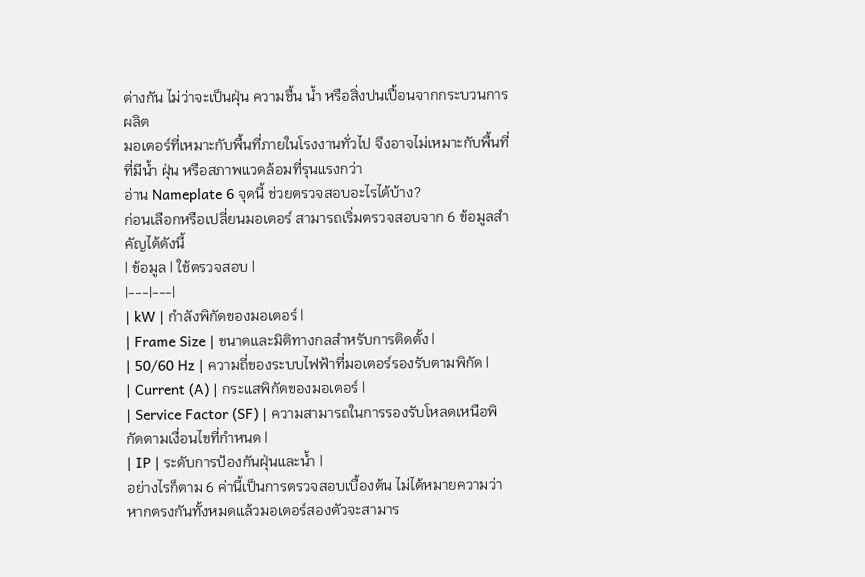ต่างกัน ไม่ว่าจะเป็นฝุ่น ความชื้น น้ำ หรือสิ่งปนเปื้อนจากกระบวนการผลิต
มอเตอร์ที่เหมาะกับพื้นที่ภายในโรงงานทั่วไป จึงอาจไม่เหมาะกับพื้นที่ที่มีน้ำ ฝุ่น หรือสภาพแวดล้อมที่รุนแรงกว่า
อ่าน Nameplate 6 จุดนี้ ช่วยตรวจสอบอะไรได้บ้าง?
ก่อนเลือกหรือเปลี่ยนมอเตอร์ สามารถเริ่มตรวจสอบจาก 6 ข้อมูลสำคัญได้ดังนี้
| ข้อมูล | ใช้ตรวจสอบ |
|---|---|
| kW | กำลังพิกัดของมอเตอร์ |
| Frame Size | ขนาดและมิติทางกลสำหรับการติดตั้ง |
| 50/60 Hz | ความถี่ของระบบไฟฟ้าที่มอเตอร์รองรับตามพิกัด |
| Current (A) | กระแสพิกัดของมอเตอร์ |
| Service Factor (SF) | ความสามารถในการรองรับโหลดเหนือพิกัดตามเงื่อนไขที่กำหนด |
| IP | ระดับการป้องกันฝุ่นและน้ำ |
อย่างไรก็ตาม 6 ค่านี้เป็นการตรวจสอบเบื้องต้น ไม่ได้หมายความว่าหากตรงกันทั้งหมดแล้วมอเตอร์สองตัวจะสามาร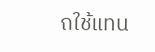ถใช้แทน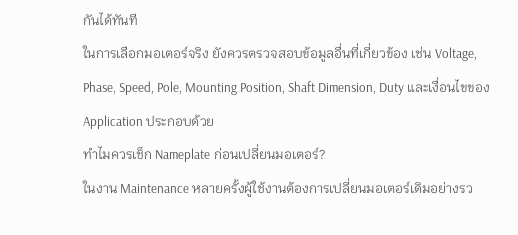กันได้ทันที
ในการเลือกมอเตอร์จริง ยังควรตรวจสอบข้อมูลอื่นที่เกี่ยวข้อง เช่น Voltage, Phase, Speed, Pole, Mounting Position, Shaft Dimension, Duty และเงื่อนไขของ Application ประกอบด้วย
ทำไมควรเช็ก Nameplate ก่อนเปลี่ยนมอเตอร์?
ในงาน Maintenance หลายครั้งผู้ใช้งานต้องการเปลี่ยนมอเตอร์เดิมอย่างรว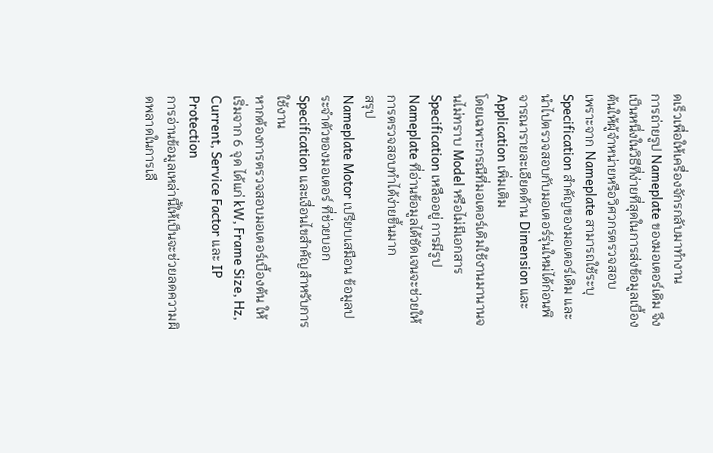ดเร็วเพื่อให้เครื่องจักรกลับมาทำงาน
การถ่ายรูป Nameplate ของมอเตอร์เดิม จึงเป็นหนึ่งในวิธีที่ง่ายที่สุดในการส่งข้อมูลเบื้องต้นให้ผู้จำหน่ายหรือวิศวกรตรวจสอบ
เพราะจาก Nameplate สามารถใช้ระบุ Specification สำคัญของมอเตอร์เดิม และนำไปตรวจสอบกับมอเตอร์รุ่นใหม่ได้ก่อนพิจารณารายละเอียดด้าน Dimension และ Application เพิ่มเติม
โดยเฉพาะกรณีที่มอเตอร์เดิมใช้งานมานานจนไม่ทราบ Model หรือไม่มีเอกสาร Specification เหลืออยู่ การมีรูป Nameplate ที่อ่านข้อมูลได้ชัดเจนจะช่วยให้การตรวจสอบทำได้ง่ายขึ้นมาก
สรุป
Nameplate Motor เปรียบเสมือน ข้อมูลประจำตัวของมอเตอร์ ที่ช่วยบอก Specification และเงื่อนไขสำคัญสำหรับการใช้งาน
หากต้องการตรวจสอบมอเตอร์เบื้องต้น ให้เริ่มจาก 6 จุด ได้แก่ kW, Frame Size, Hz, Current, Service Factor และ IP Protection
การอ่านข้อมูลเหล่านี้ให้เป็นจะช่วยลดความผิดพลาดในการเลื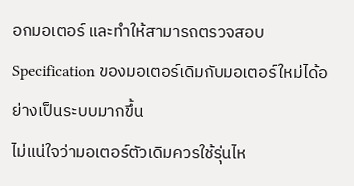อกมอเตอร์ และทำให้สามารถตรวจสอบ Specification ของมอเตอร์เดิมกับมอเตอร์ใหม่ได้อย่างเป็นระบบมากขึ้น
ไม่แน่ใจว่ามอเตอร์ตัวเดิมควรใช้รุ่นไห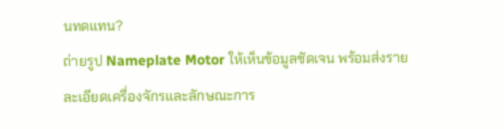นทดแทน?
ถ่ายรูป Nameplate Motor ให้เห็นข้อมูลชัดเจน พร้อมส่งรายละเอียดเครื่องจักรและลักษณะการ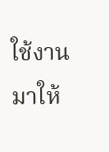ใช้งานมาให้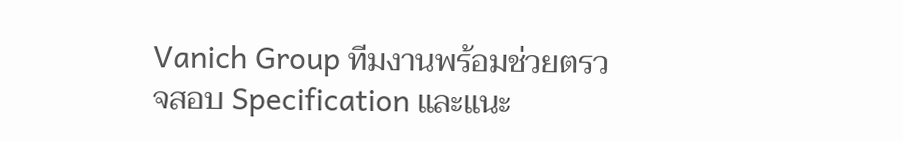Vanich Group ทีมงานพร้อมช่วยตรวจสอบ Specification และแนะ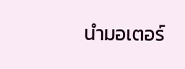นำมอเตอร์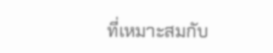ที่เหมาะสมกับ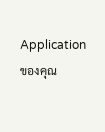Application ของคุณ